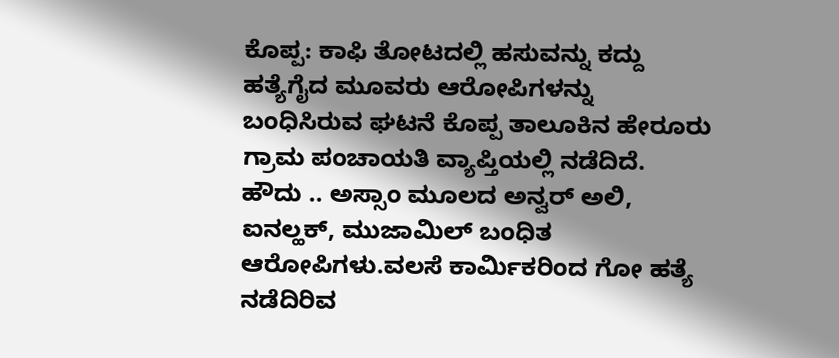ಕೊಪ್ಪ: ಕಾಫಿ ತೋಟದಲ್ಲಿ ಹಸುವನ್ನು ಕದ್ದು ಹತ್ಯೆಗೈದ ಮೂವರು ಆರೋಪಿಗಳನ್ನು ಬಂಧಿಸಿರುವ ಘಟನೆ ಕೊಪ್ಪ ತಾಲೂಕಿನ ಹೇರೂರು ಗ್ರಾಮ ಪಂಚಾಯತಿ ವ್ಯಾಪ್ತಿಯಲ್ಲಿ ನಡೆದಿದೆ.
ಹೌದು .. ಅಸ್ಸಾಂ ಮೂಲದ ಅನ್ವರ್ ಅಲಿ, ಐನಲ್ಹಕ್, ಮುಜಾಮಿಲ್ ಬಂಧಿತ ಆರೋಪಿಗಳು.ವಲಸೆ ಕಾರ್ಮಿಕರಿಂದ ಗೋ ಹತ್ಯೆ ನಡೆದಿರಿವ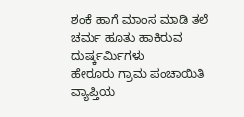ಶಂಕೆ ಹಾಗೆ ಮಾಂಸ ಮಾಡಿ ತಲೆ ಚರ್ಮ ಹೂತು ಹಾಕಿರುವ ದುರ್ಷ್ಕರ್ಮಿಗಳು
ಹೇರೂರು ಗ್ರಾಮ ಪಂಚಾಯಿತಿ ವ್ಯಾಪ್ತಿಯ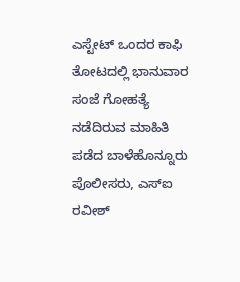ಎಸ್ಟೇಟ್ ಒಂದರ ಕಾಫಿ ತೋಟದಲ್ಲಿ ಭಾನುವಾರ ಸಂಜೆ ಗೋಹತ್ಯೆ ನಡೆದಿರುವ ಮಾಹಿತಿ ಪಡೆದ ಬಾಳೆಹೊನ್ನೂರು ಪೊಲೀಸರು, ಎಸ್ಐ ರವೀಶ್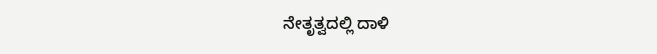ನೇತೃತ್ವದಲ್ಲಿ ದಾಳಿ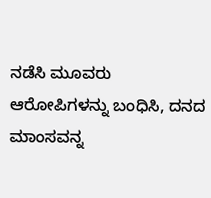ನಡೆಸಿ ಮೂವರು ಆರೋಪಿಗಳನ್ನು ಬಂಧಿಸಿ, ದನದ ಮಾಂಸವನ್ನ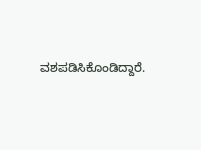ವಶಪಡಿಸಿಕೊಂಡಿದ್ದಾರೆ.